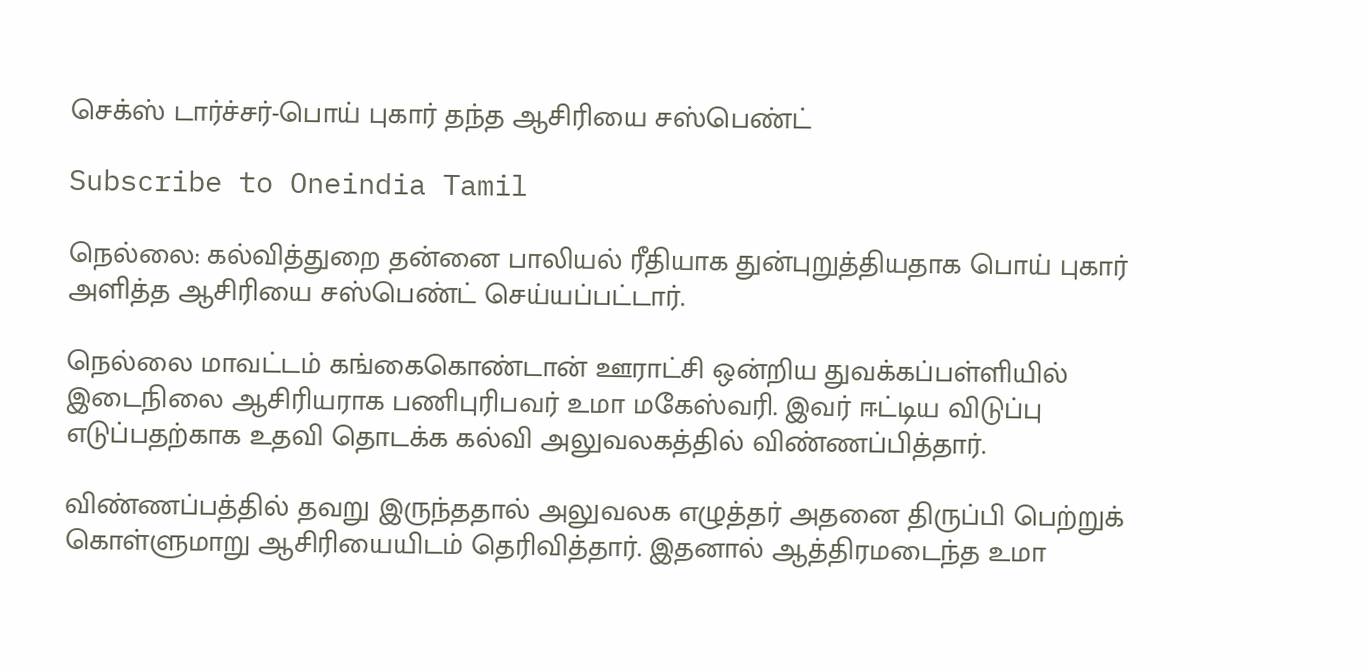செக்ஸ் டார்ச்சர்-பொய் புகார் தந்த ஆசிரியை சஸ்பெண்ட்

Subscribe to Oneindia Tamil

நெல்லை: கல்வித்துறை தன்னை பாலியல் ரீதியாக துன்புறுத்தியதாக பொய் புகார் அளித்த ஆசிரியை சஸ்பெண்ட் செய்யப்பட்டார்.

நெல்லை மாவட்டம் கங்கைகொண்டான் ஊராட்சி ஒன்றிய துவக்கப்பள்ளியில் இடைநிலை ஆசிரியராக பணிபுரிபவர் உமா மகேஸ்வரி. இவர் ஈட்டிய விடுப்பு எடுப்பதற்காக உதவி தொடக்க கல்வி அலுவலகத்தில் விண்ணப்பித்தார்.

விண்ணப்பத்தில் தவறு இருந்ததால் அலுவலக எழுத்தர் அதனை திருப்பி பெற்றுக் கொள்ளுமாறு ஆசிரியையிடம் தெரிவித்தார். இதனால் ஆத்திரமடைந்த உமா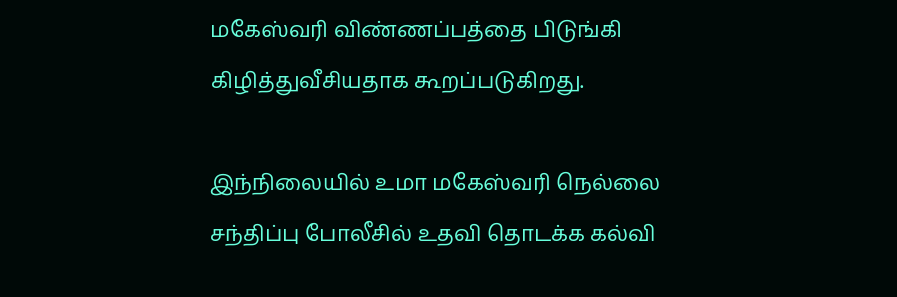மகேஸ்வரி விண்ணப்பத்தை பிடுங்கி கிழித்துவீசியதாக கூறப்படுகிறது.

இந்நிலையில் உமா மகேஸ்வரி நெல்லை சந்திப்பு போலீசில் உதவி தொடக்க கல்வி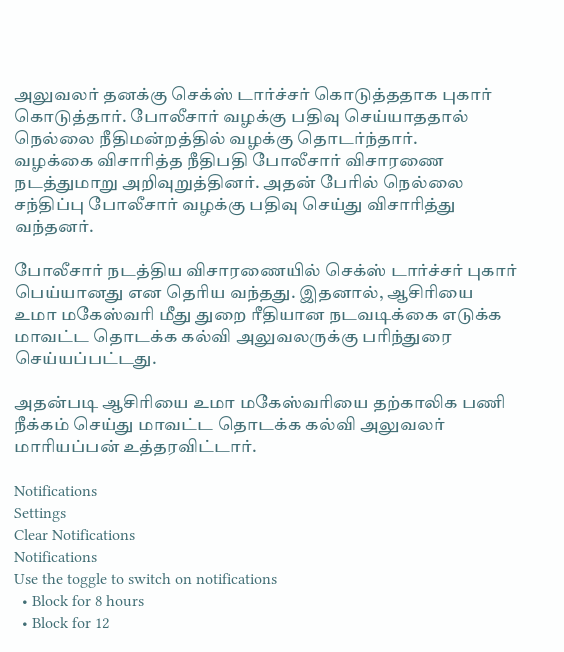அலுவலர் தனக்கு செக்ஸ் டார்ச்சர் கொடுத்ததாக புகார் கொடுத்தார். போலீசார் வழக்கு பதிவு செய்யாததால் நெல்லை நீதிமன்றத்தில் வழக்கு தொடர்ந்தார்.
வழக்கை விசாரித்த நீதிபதி போலீசார் விசாரணை நடத்துமாறு அறிவுறுத்தினர். அதன் பேரில் நெல்லை சந்திப்பு போலீசார் வழக்கு பதிவு செய்து விசாரித்து வந்தனர்.

போலீசார் நடத்திய விசாரணையில் செக்ஸ் டார்ச்சர் புகார் பெய்யானது என தெரிய வந்தது. இதனால், ஆசிரியை உமா மகேஸ்வரி மீது துறை ரீதியான நடவடிக்கை எடுக்க மாவட்ட தொடக்க கல்வி அலுவலருக்கு பரிந்துரை செய்யப்பட்டது.

அதன்படி ஆசிரியை உமா மகேஸ்வரியை தற்காலிக பணி நீக்கம் செய்து மாவட்ட தொடக்க கல்வி அலுவலர் மாரியப்பன் உத்தரவிட்டார்.

Notifications
Settings
Clear Notifications
Notifications
Use the toggle to switch on notifications
  • Block for 8 hours
  • Block for 12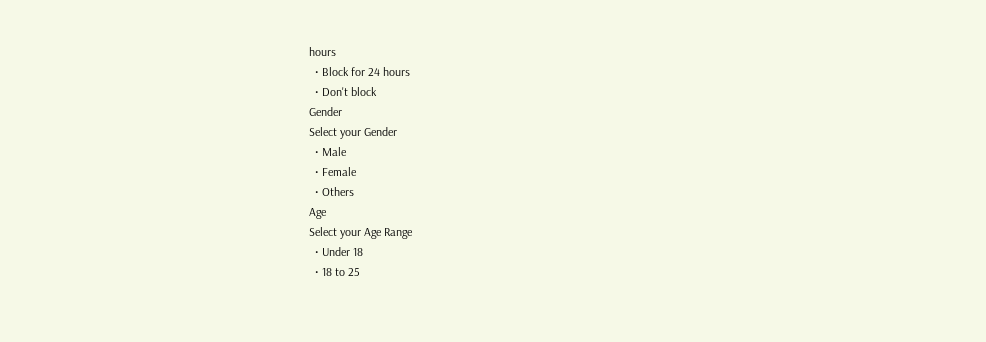hours
  • Block for 24 hours
  • Don't block
Gender
Select your Gender
  • Male
  • Female
  • Others
Age
Select your Age Range
  • Under 18
  • 18 to 25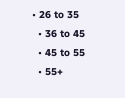• 26 to 35
  • 36 to 45
  • 45 to 55
  • 55+